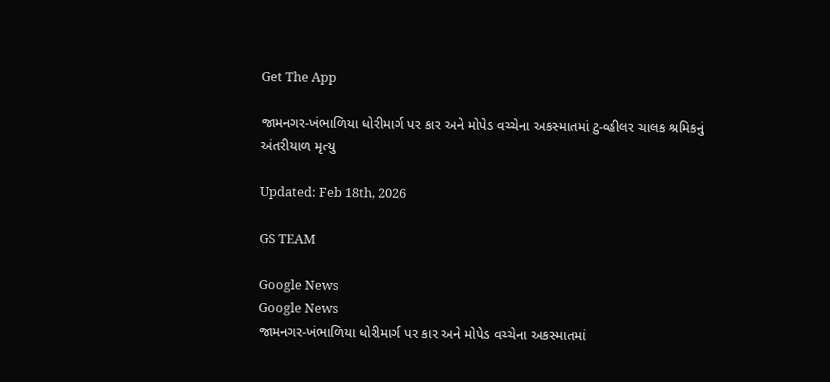Get The App

જામનગર-ખંભાળિયા ધોરીમાર્ગ પર કાર અને મોપેડ વચ્ચેના અકસ્માતમાં ટુ-વ્હીલર ચાલક શ્રમિકનું અંતરીયાળ મૃત્યુ

Updated: Feb 18th, 2026

GS TEAM

Google News
Google News
જામનગર-ખંભાળિયા ધોરીમાર્ગ પર કાર અને મોપેડ વચ્ચેના અકસ્માતમાં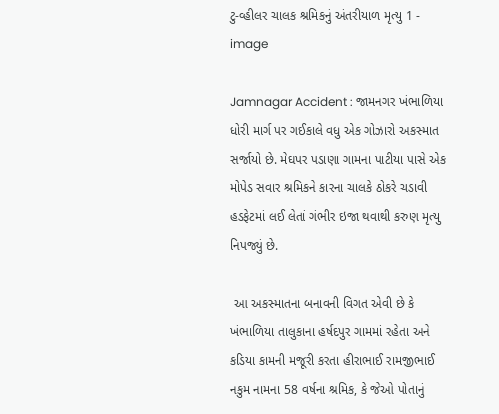ટુ-વ્હીલર ચાલક શ્રમિકનું અંતરીયાળ મૃત્યુ 1 - image

Jamnagar Accident : જામનગર ખંભાળિયા ધોરી માર્ગ પર ગઈકાલે વધુ એક ગોઝારો અકસ્માત સર્જાયો છે. મેઘપર પડાણા ગામના પાટીયા પાસે એક મોપેડ સવાર શ્રમિકને કારના ચાલકે ઠોકરે ચડાવી હડફેટમાં લઈ લેતાં ગંભીર ઇજા થવાથી કરુણ મૃત્યુ નિપજ્યું છે.

 આ અકસ્માતના બનાવની વિગત એવી છે કે ખંભાળિયા તાલુકાના હર્ષદપુર ગામમાં રહેતા અને કડિયા કામની મજૂરી કરતા હીરાભાઈ રામજીભાઈ નકુમ નામના 58 વર્ષના શ્રમિક, કે જેઓ પોતાનું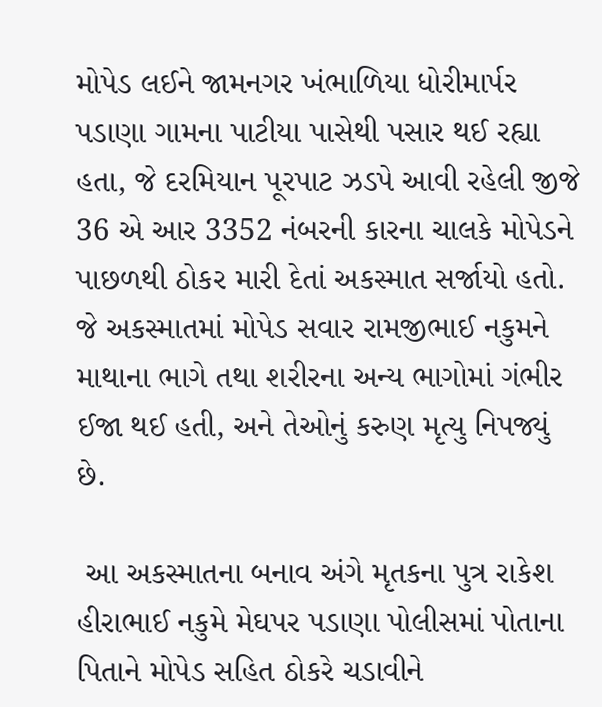મોપેડ લઈને જામનગર ખંભાળિયા ધોરીમાર્પર પડાણા ગામના પાટીયા પાસેથી પસાર થઈ રહ્યા હતા, જે દરમિયાન પૂરપાટ ઝડપે આવી રહેલી જીજે 36 એ આર 3352 નંબરની કારના ચાલકે મોપેડને પાછળથી ઠોકર મારી દેતાં અકસ્માત સર્જાયો હતો. જે અકસ્માતમાં મોપેડ સવાર રામજીભાઈ નકુમને માથાના ભાગે તથા શરીરના અન્ય ભાગોમાં ગંભીર ઈજા થઈ હતી, અને તેઓનું કરુણ મૃત્યુ નિપજ્યું છે.

 આ અકસ્માતના બનાવ અંગે મૃતકના પુત્ર રાકેશ હીરાભાઈ નકુમે મેઘપર પડાણા પોલીસમાં પોતાના પિતાને મોપેડ સહિત ઠોકરે ચડાવીને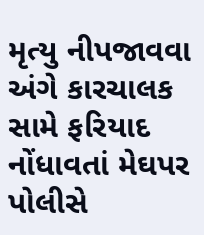મૃત્યુ નીપજાવવા અંગે કારચાલક સામે ફરિયાદ નોંધાવતાં મેઘપર પોલીસે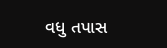વધુ તપાસ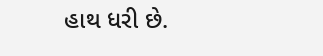હાથ ધરી છે.